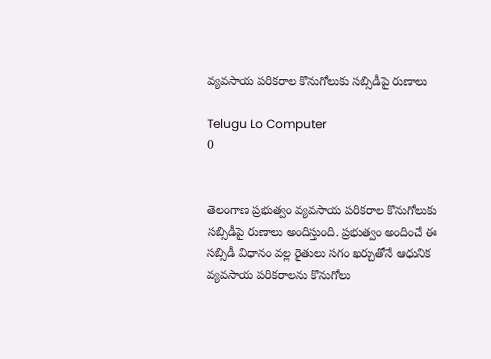వ్యవసాయ పరికరాల కొనుగోలుకు సబ్సిడీపై రుణాలు

Telugu Lo Computer
0


తెలంగాణ ప్రభుత్వం వ్యవసాయ పరికరాల కొనుగోలుకు సబ్సిడీపై రుణాలు అందిస్తుంది. ప్రభుత్వం అందించే ఈ సబ్సిడీ విధానం వల్ల రైతులు సగం ఖర్చుతోనే ఆధునిక వ్యవసాయ పరికరాలను కొనుగోలు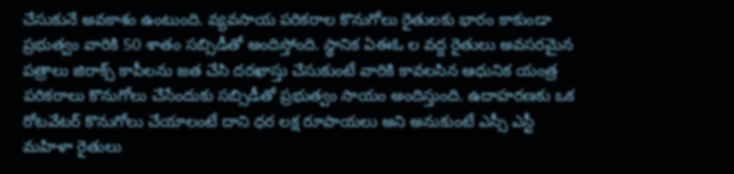చేసుకునే అవకాశం ఉంటుంది. వ్యవసాయ పరికరాల కొనుగోలు రైతులకు భారం కాకుండా ప్రభుత్వం వారికి 50 శాతం సబ్సిడీతో అందిస్తోంది. స్థానిక ఏఈఓ ల వద్ద రైతులు అవసరమైన పత్రాలు జిరాక్స్ కాపీలను జత చేసి దరఖాస్తు చేసుకుంటే వారికి కావలసిన ఆధునిక యంత్ర పరికరాలు కొనుగోలు చేసేందుకు సబ్సిడీతో ప్రభుత్వం సాయం అందిస్తుంది. ఉదాహరణకు ఒక రోటవేటర్ కొనుగోలు చేయాలంటే దాని ధర లక్ష రూపాయలు అని అనుకుంటే ఎస్సీ ఎస్టీ మహిళా రైతులు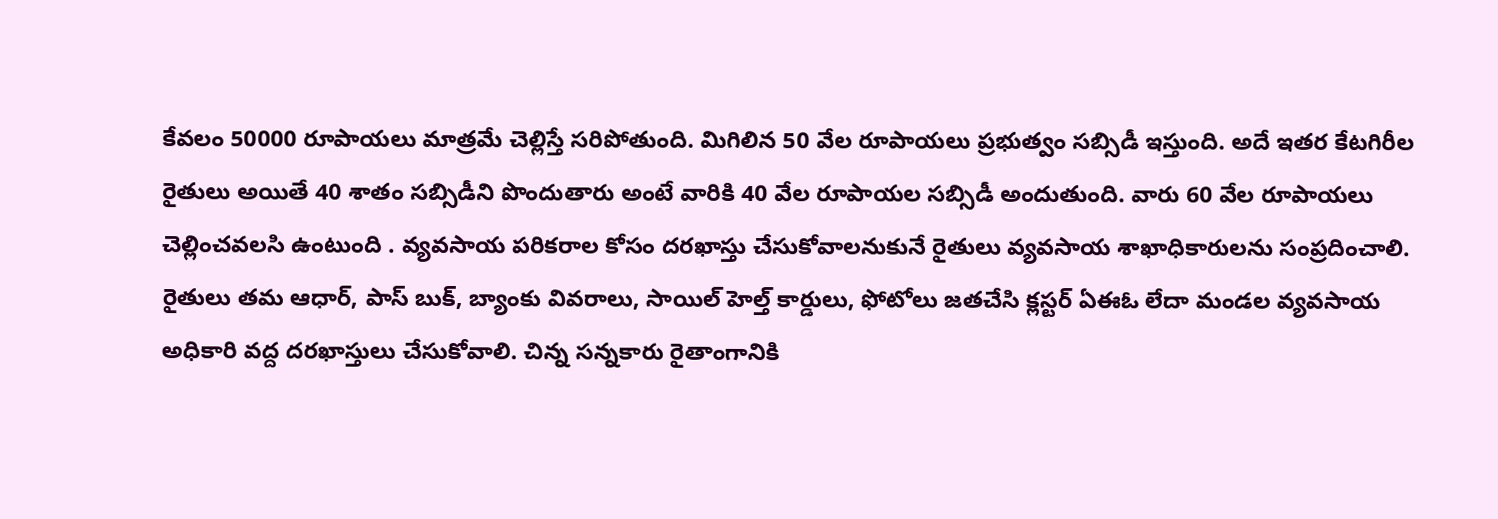కేవలం 50000 రూపాయలు మాత్రమే చెల్లిస్తే సరిపోతుంది. మిగిలిన 50 వేల రూపాయలు ప్రభుత్వం సబ్సిడీ ఇస్తుంది. అదే ఇతర కేటగిరీల రైతులు అయితే 40 శాతం సబ్సిడీని పొందుతారు అంటే వారికి 40 వేల రూపాయల సబ్సిడీ అందుతుంది. వారు 60 వేల రూపాయలు చెల్లించవలసి ఉంటుంది . వ్యవసాయ పరికరాల కోసం దరఖాస్తు చేసుకోవాలనుకునే రైతులు వ్యవసాయ శాఖాధికారులను సంప్రదించాలి. రైతులు తమ ఆధార్, పాస్ బుక్, బ్యాంకు వివరాలు, సాయిల్ హెల్త్ కార్డులు, ఫోటోలు జతచేసి క్లస్టర్ ఏఈఓ లేదా మండల వ్యవసాయ అధికారి వద్ద దరఖాస్తులు చేసుకోవాలి. చిన్న సన్నకారు రైతాంగానికి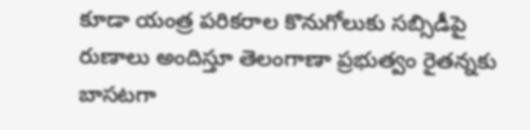కూడా యంత్ర పరికరాల కొనుగోలుకు సబ్సిడీపై రుణాలు అందిస్తూ తెలంగాణా ప్రభుత్వం రైతన్నకు బాసటగా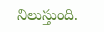నిలుస్తుంది.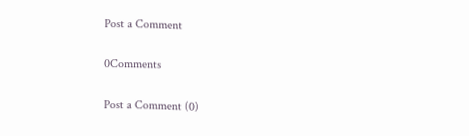Post a Comment

0Comments

Post a Comment (0)